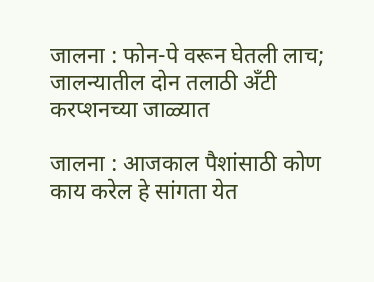जालना : फोन-पे वरून घेतली लाच; जालन्यातील दोन तलाठी अँटी करप्शनच्या जाळ्यात

जालना : आजकाल पैशांसाठी कोण काय करेल हे सांगता येत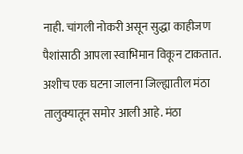नाही. चांगली नोकरी असून सुद्धा काहीजण पैशांसाठी आपला स्वाभिमान विकून टाकतात. अशीच एक घटना जालना जिल्ह्यातील मंठा तालुक्यातून समोर आली आहे. मंठा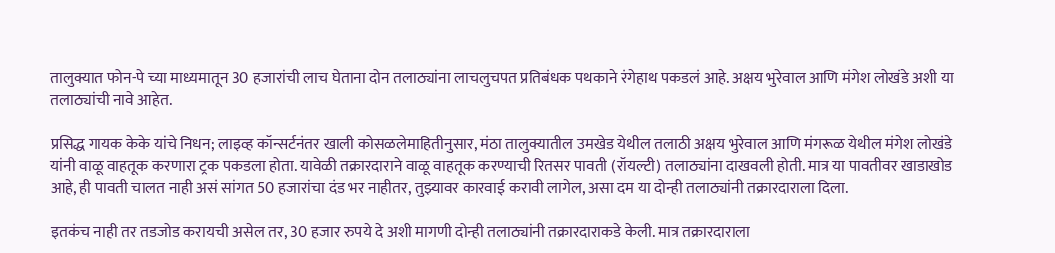तालुक्यात फोन-पे च्या माध्यमातून 30 हजारांची लाच घेताना दोन तलाठ्यांना लाचलुचपत प्रतिबंधक पथकाने रंगेहाथ पकडलं आहे. अक्षय भुरेवाल आणि मंगेश लोखंडे अशी या तलाठ्यांची नावे आहेत.

प्रसिद्ध गायक केके यांचे निधन; लाइव्ह कॉन्सर्टनंतर खाली कोसळलेमाहितीनुसार, मंठा तालुक्यातील उमखेड येथील तलाठी अक्षय भुरेवाल आणि मंगरूळ येथील मंगेश लोखंडे यांनी वाळू वाहतूक करणारा ट्रक पकडला होता. यावेळी तक्रारदाराने वाळू वाहतूक करण्याची रितसर पावती (रॉयल्टी) तलाठ्यांना दाखवली होती. मात्र या पावतीवर खाडाखोड आहे, ही पावती चालत नाही असं सांगत 50 हजारांचा दंड भर नाहीतर, तुझ्यावर कारवाई करावी लागेल, असा दम या दोन्ही तलाठ्यांनी तक्रारदाराला दिला.

इतकंच नाही तर तडजोड करायची असेल तर, 30 हजार रुपये दे अशी मागणी दोन्ही तलाठ्यांनी तक्रारदाराकडे केली. मात्र तक्रारदाराला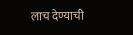लाच देण्याची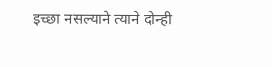इच्छा नसल्याने त्याने दोन्ही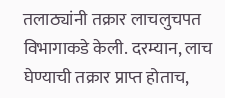तलाठ्यांनी तक्रार लाचलुचपत विभागाकडे केली. दरम्यान, लाच घेण्याची तक्रार प्राप्त होताच,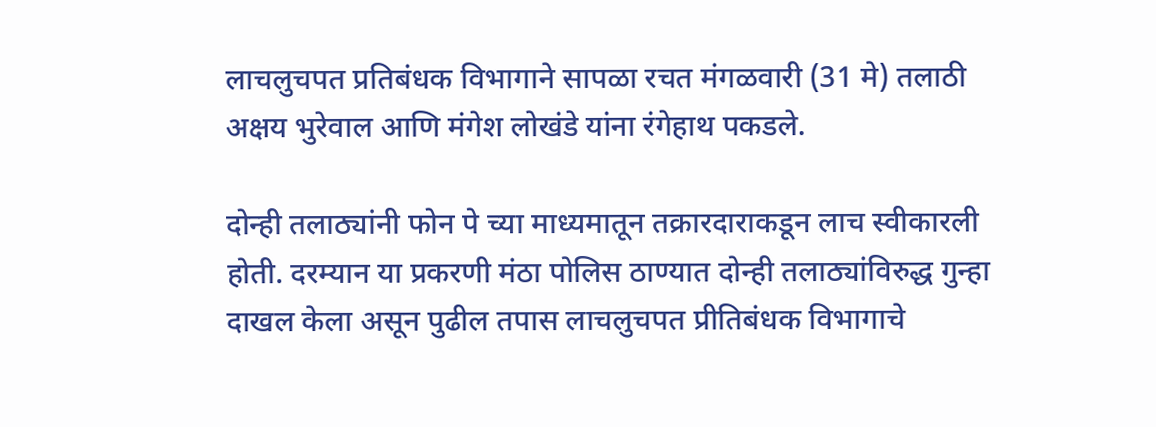लाचलुचपत प्रतिबंधक विभागाने सापळा रचत मंगळवारी (31 मे) तलाठी अक्षय भुरेवाल आणि मंगेश लोखंडे यांना रंगेहाथ पकडले.

दोन्ही तलाठ्यांनी फोन पे च्या माध्यमातून तक्रारदाराकडून लाच स्वीकारली होती. दरम्यान या प्रकरणी मंठा पोलिस ठाण्यात दोन्ही तलाठ्यांविरुद्ध गुन्हा दाखल केला असून पुढील तपास लाचलुचपत प्रीतिबंधक विभागाचे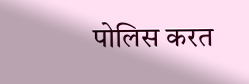पोलिस करत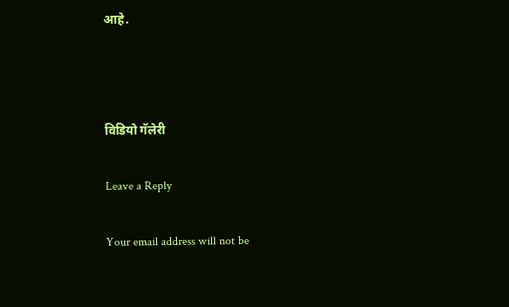आहे.



विडियो गॅलेरी

Leave a Reply

Your email address will not be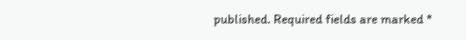published. Required fields are marked *